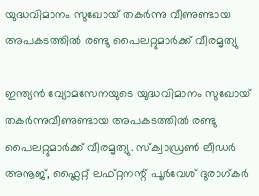യുദ്ധവിമാനം സുഖോയ് തകര്‍ന്നു വീണുണ്ടായ അപകടത്തില്‍ രണ്ടു പൈലറ്റുമാര്‍ക്ക് വീരമൃത്യു

ഇന്ത്യൻ വ്യോമസേനയുടെ യുദ്ധവിമാനം സുഖോയ് തകർന്നുവീണുണ്ടായ അപകടത്തില്‍ രണ്ടു പൈലറ്റുമാർക്ക് വീരമൃത്യു. സ്ക്വാഡ്രണ്‍ ലീഡർ അനൂജ്, ഫ്ലൈറ്റ് ലഫ്റ്റനന്റ് പൂർവേശ് ദുരാഗ്കർ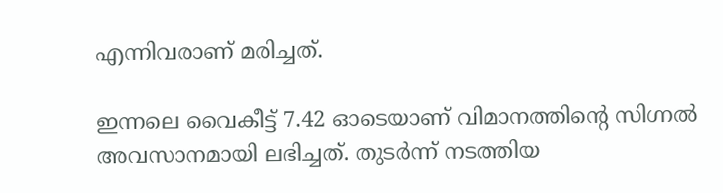എന്നിവരാണ് മരിച്ചത്.

ഇന്നലെ വൈകീട്ട് 7.42 ഓടെയാണ് വിമാനത്തിന്റെ സിഗ്നല്‍ അവസാനമായി ലഭിച്ചത്. തുടർന്ന് നടത്തിയ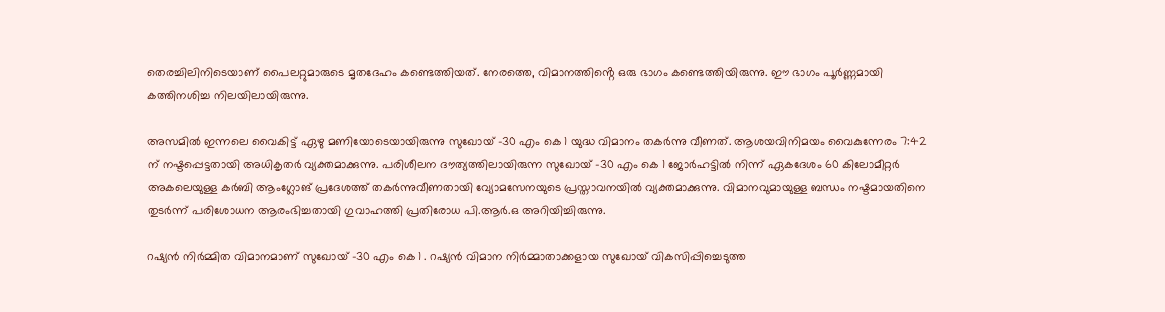തെരച്ചിലിനിടെയാണ് പൈലറ്റുമാരുടെ മൃതദേഹം കണ്ടെത്തിയത്. നേരത്തെ, വിമാനത്തിൻ്റെ ഒരു ഭാഗം കണ്ടെത്തിയിരുന്നു. ഈ ഭാഗം പൂർണ്ണമായി കത്തിനശിച്ച നിലയിലായിരുന്നു.

അസമില്‍ ഇന്നലെ വൈകിട്ട് ഏഴു മണിയോടെയായിരുന്നു സുഖോയ് -30 എം‌ കെ 1 യുദ്ധ വിമാനം തകർന്നു വീണത്. ആശയവിനിമയം വൈകുന്നേരം 7:42 ന് നഷ്ടപ്പെട്ടതായി അധികൃതർ വ്യക്തമാക്കുന്നു. പരിശീലന ദൗത്യത്തിലായിരുന്ന സുഖോയ് -30 എം‌ കെ 1 ജോർഹട്ടില്‍ നിന്ന് ഏകദേശം 60 കിലോമീറ്റർ അകലെയുള്ള കർബി ആംഗ്ലോങ് പ്രദേശത്ത് തകർന്നുവീണതായി വ്യോമസേനയുടെ പ്രസ്താവനയില്‍ വ്യക്തമാക്കുന്നു. വിമാനവുമായുള്ള ബന്ധം നഷ്ടമായതിനെ തുടർന്ന് പരിശോധന ആരംഭിച്ചതായി ഗുവാഹത്തി പ്രതിരോധ പി.ആർ.ഒ അറിയിച്ചിരുന്നു.

റഷ്യൻ നിർമ്മിത വിമാനമാണ് സുഖോയ് -30 എം‌ കെ 1 . റഷ്യൻ വിമാന നിർമ്മാതാക്കളായ സുഖോയ് വികസിപ്പിച്ചെടുത്ത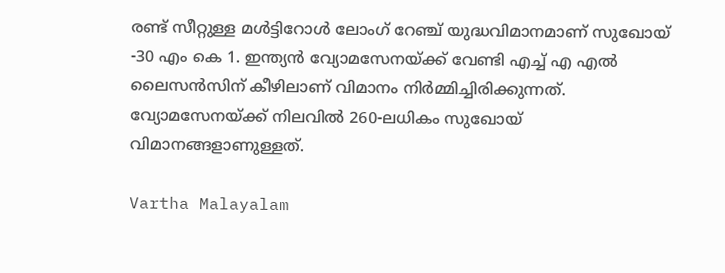രണ്ട് സീറ്റുള്ള മള്‍ട്ടിറോള്‍ ലോംഗ് റേഞ്ച് യുദ്ധവിമാനമാണ് സുഖോയ് -30 എം‌ കെ 1. ഇന്ത്യൻ വ്യോമസേനയ്ക്ക് വേണ്ടി എച്ച്‌ എ എല്‍ ലൈസൻസിന് കീഴിലാണ് വിമാനം നിർമ്മിച്ചിരിക്കുന്നത്. വ്യോമസേനയ്ക്ക് നിലവില്‍ 260-ലധികം സുഖോയ് വിമാനങ്ങളാണുള്ളത്.

Vartha Malayalam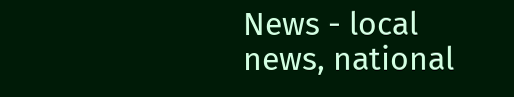News - local news, national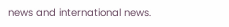news and international news.